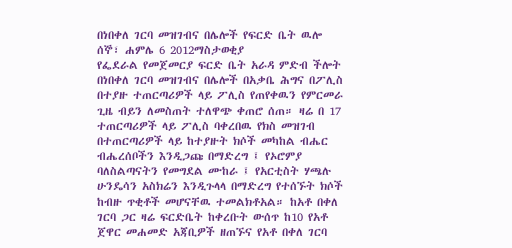በነበቀለ ገርባ መዝገብና በሌሎች የፍርድ ቤት ዉሎ
ሰኞ፣ ሐምሌ 6 2012ማስታወቂያ
የፌደራል የመጀመርያ ፍርድ ቤት አራዳ ምድብ ችሎት በነበቀለ ገርባ መዝገብና በሌሎች በአቃቤ ሕግና በፖሊስ በተያዙ ተጠርጣሪዎች ላይ ፖሊስ የጠየቀዉን የምርመራ ጊዜ ብይን ለመስጠት ተለዋጭ ቀጠሮ ሰጠ። ዛሬ በ 17 ተጠርጣሪዎች ላይ ፖሊስ ባቀረበዉ የክስ መዝገብ በተጠርጣሪዎች ላይ ከተያዙት ክሶች መካከል ብሔር ብሔረሰቦችን እንዲጋጩ በማድረግ ፤ የኦሮምያ ባለስልጣናትን የመግደል ሙከራ ፤ የአርቲስት ሃጫሉ ሁንዴሳን አስክሬን እንዲጉላላ በማድረግ የተሰኙት ክሶች ከብዙ ጥቂቶች መሆናቸዉ ተመልክቶአል። ከአቶ በቀለ ገርባ ጋር ዛሬ ፍርድቤት ከቀረቡት ውሰጥ ከ10 የአቶ ጀዋር መሐመድ አጃቢዎች ዘጠኙና የአቶ በቀለ ገርባ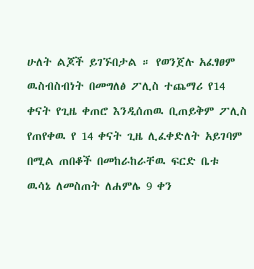ሁለት ልጆች ይገኙበታል ። የወንጀሉ አፈፃፀም ዉስብስብነት በመግለፅ ፖሊስ ተጨማሪ የ14 ቀናት የጊዜ ቀጠሮ እንዲሰጠዉ ቢጠይቅም ፖሊስ የጠየቀዉ የ 14 ቀናት ጊዜ ሊፈቀድለት አይገባም በሚል ጠበቆች በመከራከራቸዉ ፍርድ ቤቱ ዉሳኔ ለመስጠት ለሐምሌ 9 ቀን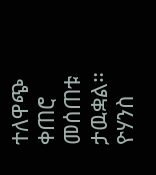ተለዋጭ ቀጠሮ መሰጠቱ ታዉቋል።
ዮሃንስ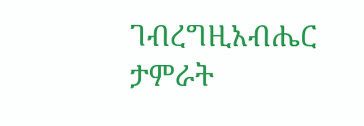ገብረግዚአብሔር
ታምራት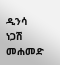ዲንሳ
ነጋሽ መሐመድ